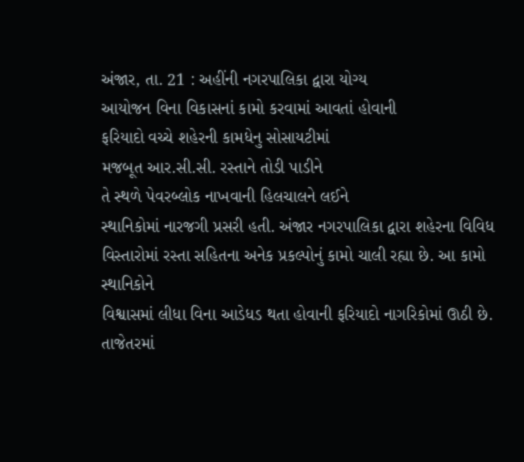અંજાર, તા. 21 : અહીંની નગરપાલિકા દ્વારા યોગ્ય
આયોજન વિના વિકાસનાં કામો કરવામાં આવતાં હોવાની
ફરિયાદો વચ્ચે શહેરની કામધેનુ સોસાયટીમાં
મજબૂત આર.સી.સી. રસ્તાને તોડી પાડીને
તે સ્થળે પેવરબ્લોક નાખવાની હિલચાલને લઈને
સ્થાનિકોમાં નારજગી પ્રસરી હતી. અંજાર નગરપાલિકા દ્વારા શહેરના વિવિધ વિસ્તારોમાં રસ્તા સહિતના અનેક પ્રકલ્પોનું કામો ચાલી રહ્યા છે. આ કામો સ્થાનિકોને
વિશ્વાસમાં લીધા વિના આડેધડ થતા હોવાની ફરિયાદો નાગરિકોમાં ઊઠી છે. તાજેતરમાં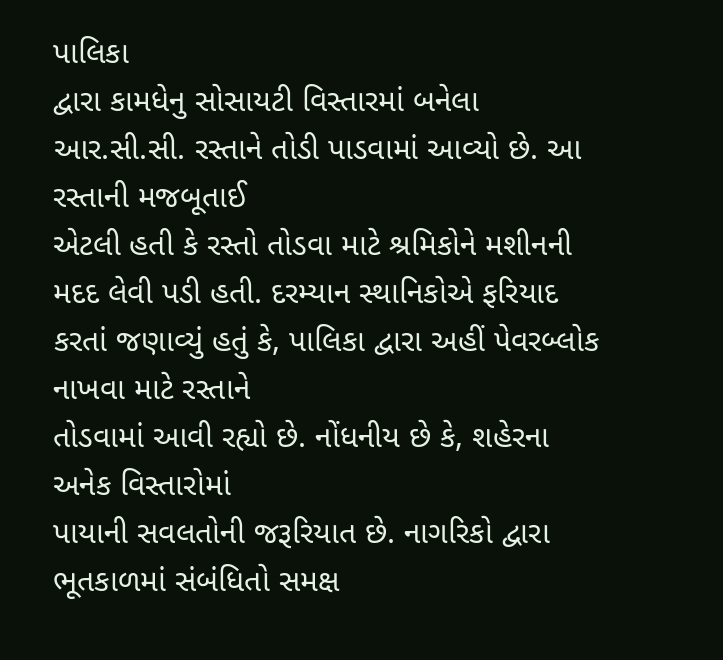પાલિકા
દ્વારા કામધેનુ સોસાયટી વિસ્તારમાં બનેલા આર.સી.સી. રસ્તાને તોડી પાડવામાં આવ્યો છે. આ રસ્તાની મજબૂતાઈ
એટલી હતી કે રસ્તો તોડવા માટે શ્રમિકોને મશીનની
મદદ લેવી પડી હતી. દરમ્યાન સ્થાનિકોએ ફરિયાદ કરતાં જણાવ્યું હતું કે, પાલિકા દ્વારા અહીં પેવરબ્લોક નાખવા માટે રસ્તાને
તોડવામાં આવી રહ્યો છે. નોંધનીય છે કે, શહેરના અનેક વિસ્તારોમાં
પાયાની સવલતોની જરૂરિયાત છે. નાગરિકો દ્વારા ભૂતકાળમાં સંબંધિતો સમક્ષ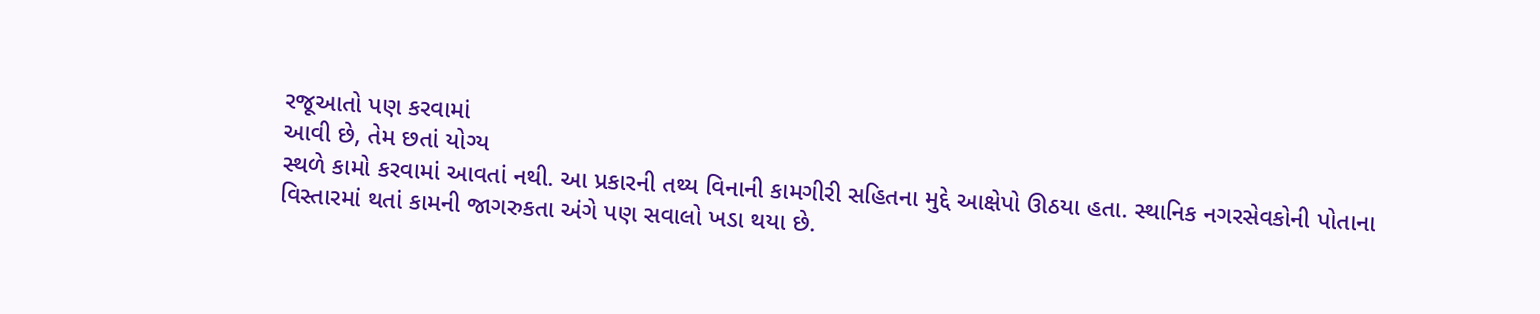રજૂઆતો પણ કરવામાં
આવી છે, તેમ છતાં યોગ્ય
સ્થળે કામો કરવામાં આવતાં નથી. આ પ્રકારની તથ્ય વિનાની કામગીરી સહિતના મુદ્દે આક્ષેપો ઊઠયા હતા. સ્થાનિક નગરસેવકોની પોતાના
વિસ્તારમાં થતાં કામની જાગરુકતા અંગે પણ સવાલો ખડા થયા છે.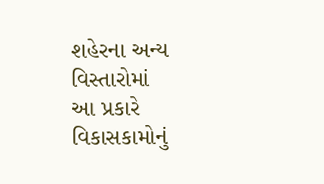શહેરના અન્ય વિસ્તારોમાં
આ પ્રકારે વિકાસકામોનું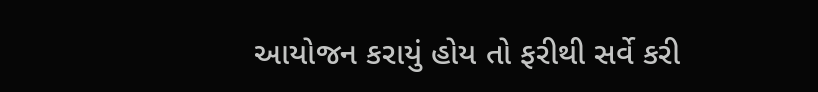આયોજન કરાયું હોય તો ફરીથી સર્વે કરી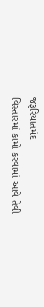જરૂરિયાતમંદ
વિસ્તારમાં કામો કરવામાં આવે તેવી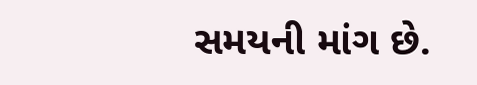સમયની માંગ છે.